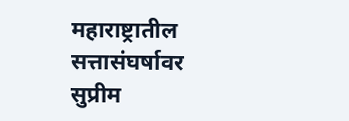महाराष्ट्रातील सत्तासंघर्षावर सुप्रीम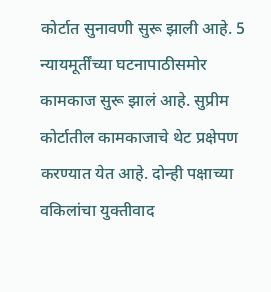कोर्टात सुनावणी सुरू झाली आहे. 5 न्यायमूर्तींच्या घटनापाठीसमोर कामकाज सुरू झालं आहे. सुप्रीम कोर्टातील कामकाजाचे थेट प्रक्षेपण करण्यात येत आहे. दोन्ही पक्षाच्या वकिलांचा युक्तीवाद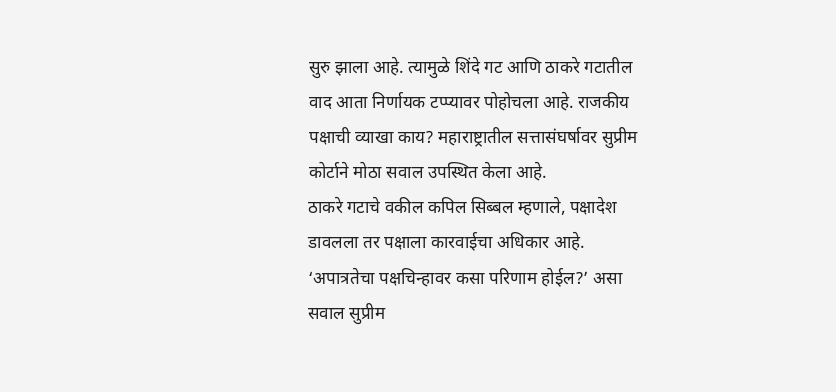सुरु झाला आहे. त्यामुळे शिंदे गट आणि ठाकरे गटातील वाद आता निर्णायक टप्प्यावर पोहोचला आहे. राजकीय पक्षाची व्याखा काय? महाराष्ट्रातील सत्तासंघर्षावर सुप्रीम कोर्टाने मोठा सवाल उपस्थित केला आहे.
ठाकरे गटाचे वकील कपिल सिब्बल म्हणाले, पक्षादेश डावलला तर पक्षाला कारवाईचा अधिकार आहे. ‘अपात्रतेचा पक्षचिन्हावर कसा परिणाम होईल?’ असा सवाल सुप्रीम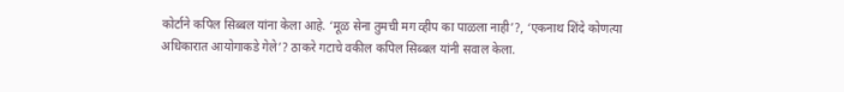कोर्टाने कपिल सिब्बल यांना केला आहे. ‘मूळ सेना तुमची मग व्हीप का पाळला नाही’?, ‘एकनाथ शिंदे कोणत्या अधिकारात आयोगाकडे गेले’? ठाकरे गटाचे वकील कपिल सिब्बल यांनी सवाल केला.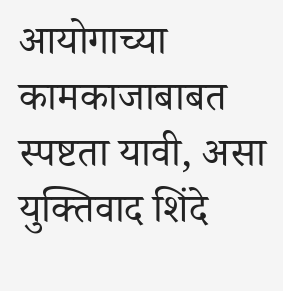आयोगाच्या कामकाजाबाबत स्पष्टता यावी, असा युक्तिवाद शिंदे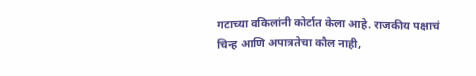गटाच्या वकिलांनी कोर्टात केला आहे. राजकीय पक्षाचं चिन्ह आणि अपात्रतेचा कौल नाही,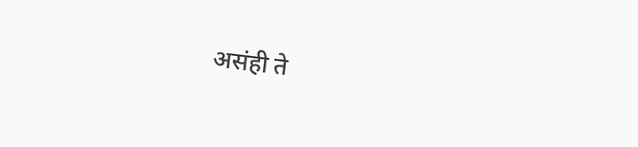असंही ते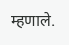म्हणाले.